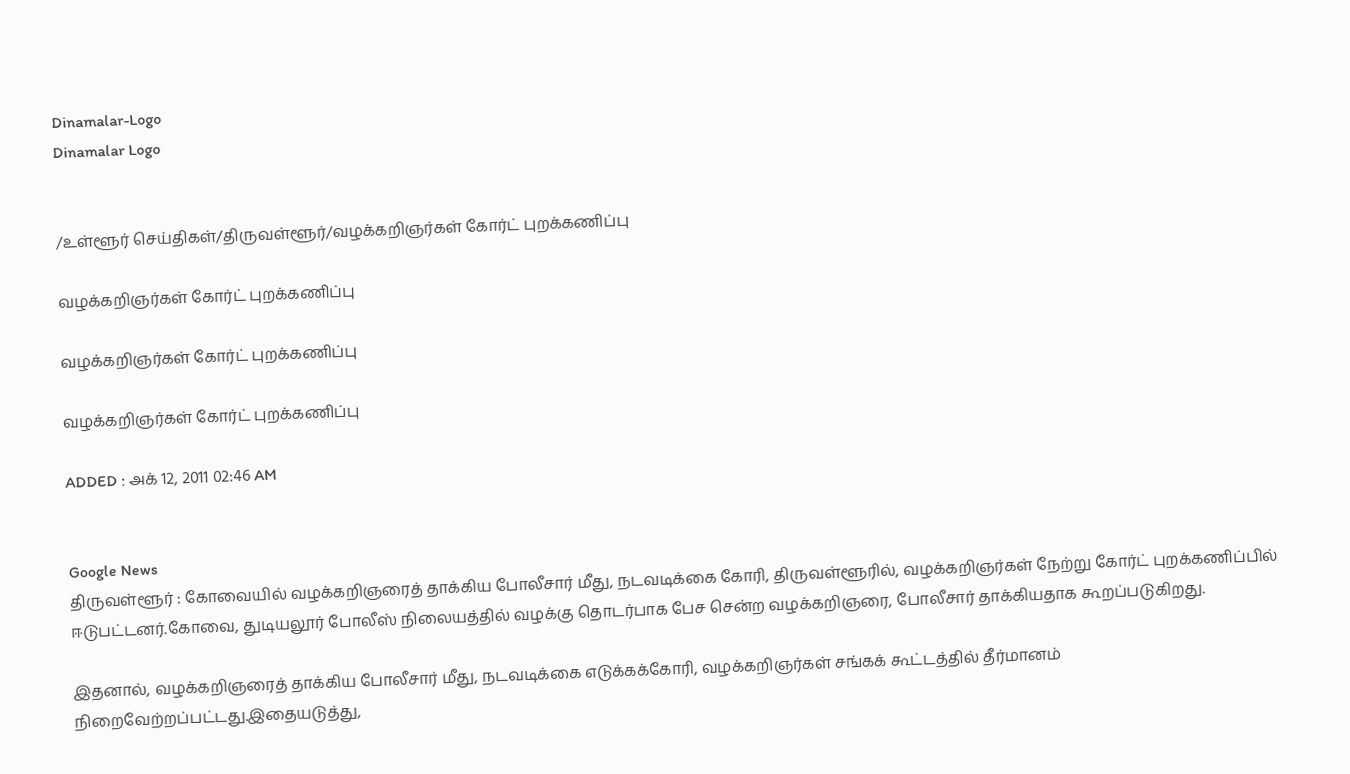Dinamalar-Logo
Dinamalar Logo


/உள்ளூர் செய்திகள்/திருவள்ளூர்/வழக்கறிஞர்கள் கோர்ட் புறக்கணிப்பு

வழக்கறிஞர்கள் கோர்ட் புறக்கணிப்பு

வழக்கறிஞர்கள் கோர்ட் புறக்கணிப்பு

வழக்கறிஞர்கள் கோர்ட் புறக்கணிப்பு

ADDED : அக் 12, 2011 02:46 AM


Google News
திருவள்ளூர் : கோவையில் வழக்கறிஞரைத் தாக்கிய போலீசார் மீது, நடவடிக்கை கோரி, திருவள்ளூரில், வழக்கறிஞர்கள் நேற்று கோர்ட் புறக்கணிப்பில் ஈடுபட்டனர்.கோவை, துடியலூர் போலீஸ் நிலையத்தில் வழக்கு தொடர்பாக பேச சென்ற வழக்கறிஞரை, போலீசார் தாக்கியதாக கூறப்படுகிறது.

இதனால், வழக்கறிஞரைத் தாக்கிய போலீசார் மீது, நடவடிக்கை எடுக்கக்கோரி, வழக்கறிஞர்கள் சங்கக் கூட்டத்தில் தீர்மானம் நிறைவேற்றப்பட்டது.இதையடுத்து,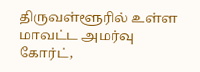திருவள்ளூரில் உள்ள மாவட்ட அமர்வு கோர்ட்,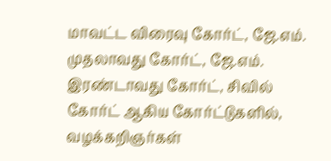மாவட்ட விரைவு கோர்ட், ஜே.எம். முதலாவது கோர்ட், ஜே.எம். இரண்டாவது கோர்ட், சிவில் கோர்ட் ஆகிய கோர்ட்டுகளில், வழக்கறிஞர்கள்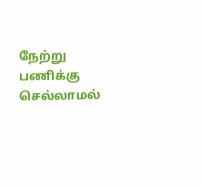நேற்று பணிக்கு செல்லாமல்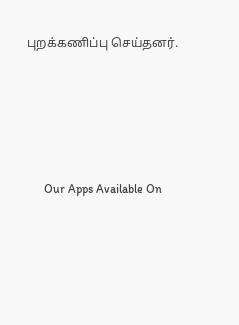புறக்கணிப்பு செய்தனர்.





      Our Apps Available On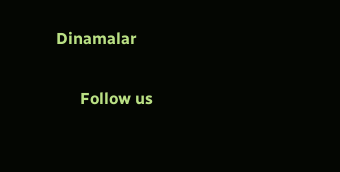Dinamalar

      Follow us